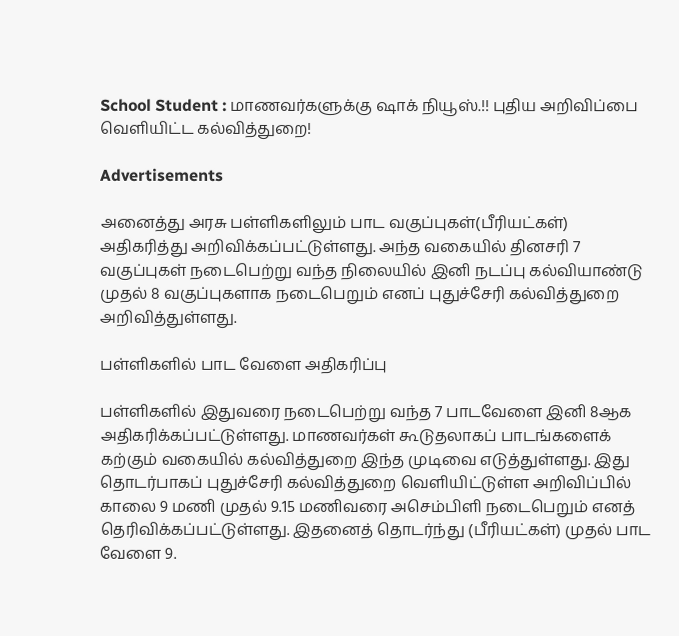School Student : மாணவர்களுக்கு ஷாக் நியூஸ்.!! புதிய அறிவிப்பை வெளியிட்ட கல்வித்துறை!

Advertisements

அனைத்து அரசு பள்ளிகளிலும் பாட வகுப்புகள்(பீரியட்கள்) அதிகரித்து அறிவிக்கப்பட்டுள்ளது. அந்த வகையில் தினசரி 7 வகுப்புகள் நடைபெற்று வந்த நிலையில் இனி நடப்பு கல்வியாண்டு முதல் 8 வகுப்புகளாக நடைபெறும் எனப் புதுச்சேரி கல்வித்துறை அறிவித்துள்ளது.

பள்ளிகளில் பாட வேளை அதிகரிப்பு

பள்ளிகளில் இதுவரை நடைபெற்று வந்த 7 பாடவேளை இனி 8ஆக அதிகரிக்கப்பட்டுள்ளது. மாணவர்கள் கூடுதலாகப் பாடங்களைக் கற்கும் வகையில் கல்வித்துறை இந்த முடிவை எடுத்துள்ளது. இது தொடர்பாகப் புதுச்சேரி கல்வித்துறை வெளியிட்டுள்ள அறிவிப்பில் காலை 9 மணி முதல் 9.15 மணிவரை அசெம்பிளி நடைபெறும் எனத் தெரிவிக்கப்பட்டுள்ளது. இதனைத் தொடர்ந்து (பீரியட்கள்) முதல் பாட வேளை 9.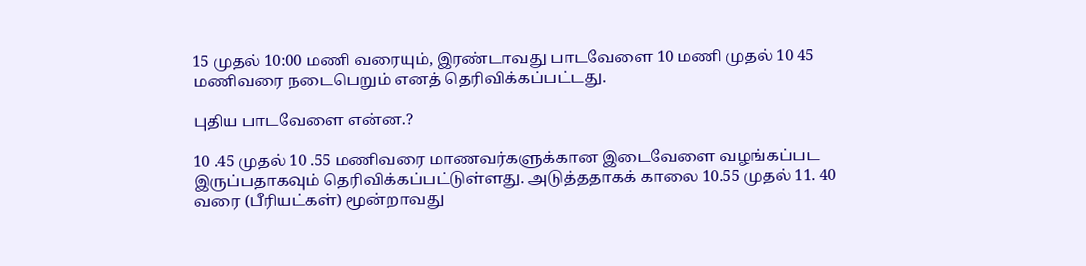15 முதல் 10:00 மணி வரையும், இரண்டாவது பாடவேளை 10 மணி முதல் 10 45 மணிவரை நடைபெறும் எனத் தெரிவிக்கப்பட்டது.

புதிய பாடவேளை என்ன.?

10 .45 முதல் 10 .55 மணிவரை மாணவர்களுக்கான இடைவேளை வழங்கப்பட இருப்பதாகவும் தெரிவிக்கப்பட்டுள்ளது. அடுத்ததாகக் காலை 10.55 முதல் 11. 40 வரை (பீரியட்கள்) மூன்றாவது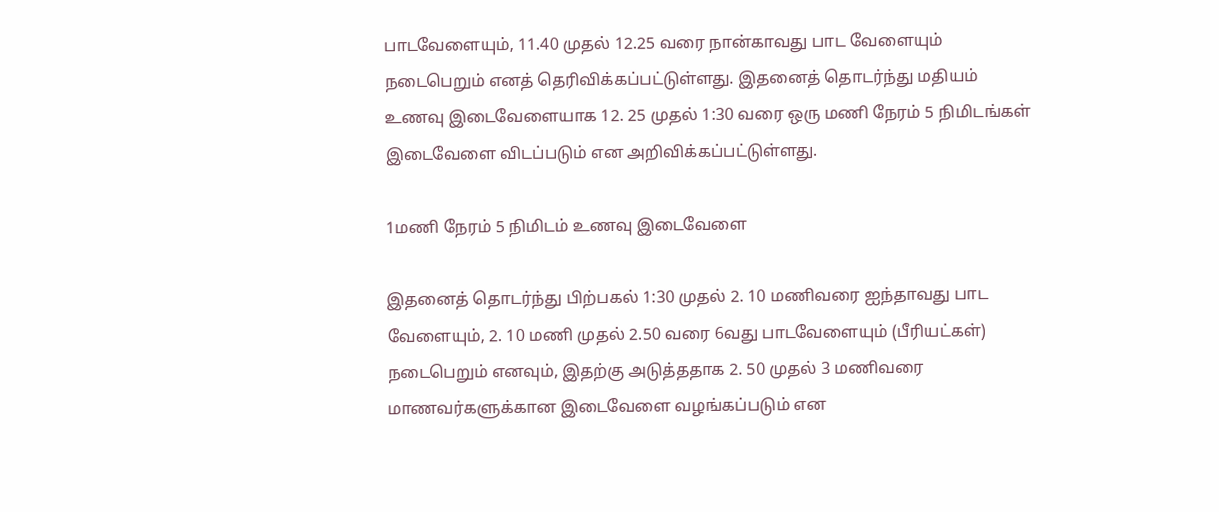பாடவேளையும், 11.40 முதல் 12.25 வரை நான்காவது பாட வேளையும் நடைபெறும் எனத் தெரிவிக்கப்பட்டுள்ளது. இதனைத் தொடர்ந்து மதியம் உணவு இடைவேளையாக 12. 25 முதல் 1:30 வரை ஒரு மணி நேரம் 5 நிமிடங்கள் இடைவேளை விடப்படும் என அறிவிக்கப்பட்டுள்ளது.

1மணி நேரம் 5 நிமிடம் உணவு இடைவேளை

இதனைத் தொடர்ந்து பிற்பகல் 1:30 முதல் 2. 10 மணிவரை ஐந்தாவது பாட வேளையும், 2. 10 மணி முதல் 2.50 வரை 6வது பாடவேளையும் (பீரியட்கள்) நடைபெறும் எனவும், இதற்கு அடுத்ததாக 2. 50 முதல் 3 மணிவரை மாணவர்களுக்கான இடைவேளை வழங்கப்படும் என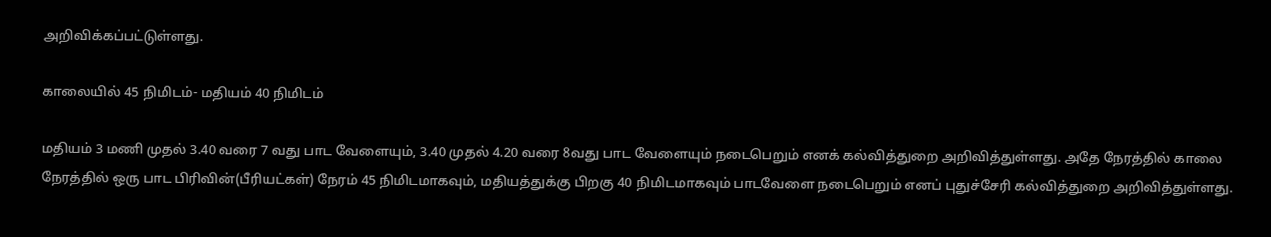அறிவிக்கப்பட்டுள்ளது.

காலையில் 45 நிமிடம்- மதியம் 40 நிமிடம்

மதியம் 3 மணி முதல் 3.40 வரை 7 வது பாட வேளையும், 3.40 முதல் 4.20 வரை 8வது பாட வேளையும் நடைபெறும் எனக் கல்வித்துறை அறிவித்துள்ளது. அதே நேரத்தில் காலை நேரத்தில் ஒரு பாட பிரிவின்(பீரியட்கள்) நேரம் 45 நிமிடமாகவும், மதியத்துக்கு பிறகு 40 நிமிடமாகவும் பாடவேளை நடைபெறும் எனப் புதுச்சேரி கல்வித்துறை அறிவித்துள்ளது.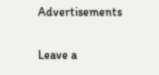Advertisements

Leave a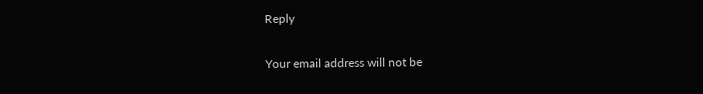Reply

Your email address will not be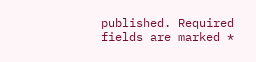published. Required fields are marked *